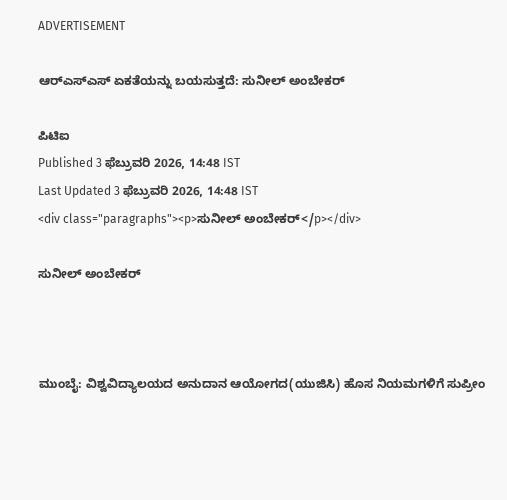ADVERTISEMENT

ಆರ್‌ಎಸ್‌ಎಸ್ ಏಕತೆಯನ್ನು ಬಯಸುತ್ತದೆ: ಸುನೀಲ್ ಅಂಬೇಕರ್‌

ಪಿಟಿಐ
Published 3 ಫೆಬ್ರುವರಿ 2026, 14:48 IST
Last Updated 3 ಫೆಬ್ರುವರಿ 2026, 14:48 IST
<div class="paragraphs"><p>ಸುನೀಲ್ ಅಂಬೇಕರ್‌</p></div>

ಸುನೀಲ್ ಅಂಬೇಕರ್‌



ಮುಂಬೈ: ವಿಶ್ವವಿದ್ಯಾಲಯದ ಅನುದಾನ ಆಯೋಗದ(ಯುಜಿಸಿ) ಹೊಸ ನಿಯಮಗಳಿಗೆ ಸುಪ್ರೀಂ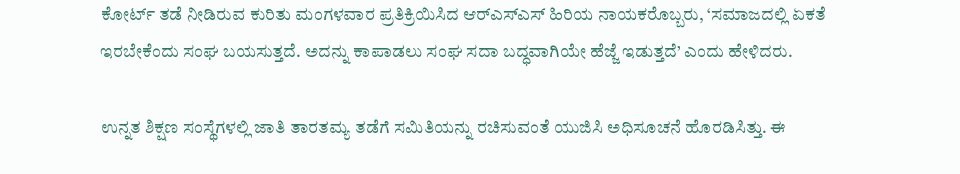ಕೋರ್ಟ್‌ ತಡೆ ನೀಡಿರುವ ಕುರಿತು ಮಂಗಳವಾರ ಪ್ರತಿಕ್ರಿಯಿಸಿದ ಆರ್‌ಎಸ್‌ಎಸ್‌ ಹಿರಿಯ ನಾಯಕರೊಬ್ಬರು, ‘ಸಮಾಜದಲ್ಲಿ ಏಕತೆ ಇರಬೇಕೆಂದು ಸಂಘ ಬಯಸುತ್ತದೆ. ಅದನ್ನು ಕಾಪಾಡಲು ಸಂಘ ಸದಾ ಬದ್ಧವಾಗಿಯೇ ಹೆಜ್ಜೆ ಇಡುತ್ತದೆ’ ಎಂದು ಹೇಳಿದರು.

ಉನ್ನತ ಶಿಕ್ಷಣ ಸಂಸ್ಥೆಗಳಲ್ಲಿ ಜಾತಿ ತಾರತಮ್ಯ ತಡೆಗೆ ಸಮಿತಿಯನ್ನು ರಚಿಸುವಂತೆ ಯುಜಿಸಿ ಅಧಿಸೂಚನೆ ಹೊರಡಿಸಿತ್ತು. ಈ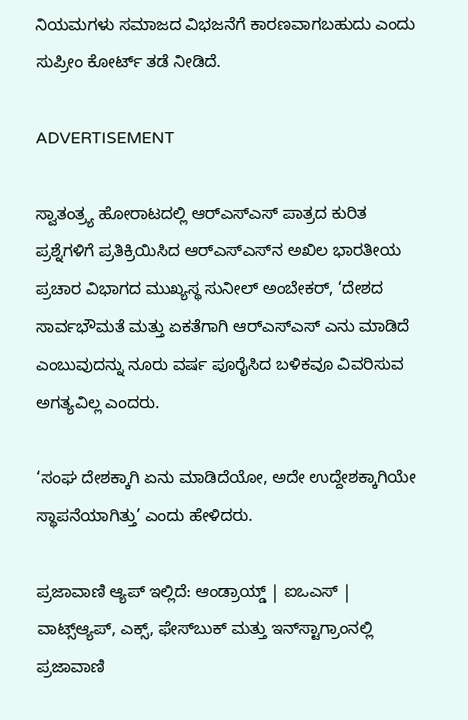ನಿಯಮಗಳು ಸಮಾಜದ ವಿಭಜನೆಗೆ ಕಾರಣವಾಗಬಹುದು ಎಂದು ಸುಪ್ರೀಂ ಕೋರ್ಟ್‌ ತಡೆ ನೀಡಿದೆ.

ADVERTISEMENT

ಸ್ವಾತಂತ್ರ್ಯ ಹೋರಾಟದಲ್ಲಿ ಆರ್‌ಎಸ್ಎಸ್‌ ಪಾತ್ರದ ಕುರಿತ ಪ್ರಶ್ನೆಗಳಿಗೆ ಪ್ರತಿಕ್ರಿಯಿಸಿದ ಆರ್‌ಎಸ್‌ಎಸ್‌ನ ಅಖಿಲ ಭಾರತೀಯ ಪ್ರಚಾರ ವಿಭಾಗದ ಮುಖ್ಯಸ್ಥ ಸುನೀಲ್ ಅಂಬೇಕರ್, ‘ದೇಶದ ಸಾರ್ವಭೌಮತೆ ಮತ್ತು ಏಕತೆಗಾಗಿ ಆರ್‌ಎಸ್‌ಎಸ್‌ ಎನು ಮಾಡಿದೆ ಎಂಬುವುದನ್ನು ನೂರು ವರ್ಷ ಪೂರೈಸಿದ ಬಳಿಕವೂ ವಿವರಿಸುವ ಅಗತ್ಯವಿಲ್ಲ ಎಂದರು.

‘ಸಂಘ ದೇಶಕ್ಕಾಗಿ ಏನು ಮಾಡಿದೆಯೋ, ಅದೇ ಉದ್ದೇಶಕ್ಕಾಗಿಯೇ ಸ್ಥಾಪನೆಯಾಗಿತ್ತು’ ಎಂದು ಹೇಳಿದರು.

ಪ್ರಜಾವಾಣಿ ಆ್ಯಪ್ ಇಲ್ಲಿದೆ: ಆಂಡ್ರಾಯ್ಡ್ | ಐಒಎಸ್ | ವಾಟ್ಸ್ಆ್ಯಪ್, ಎಕ್ಸ್, ಫೇಸ್‌ಬುಕ್ ಮತ್ತು ಇನ್‌ಸ್ಟಾಗ್ರಾಂನಲ್ಲಿ ಪ್ರಜಾವಾಣಿ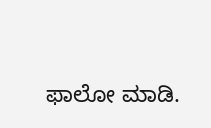ಫಾಲೋ ಮಾಡಿ.